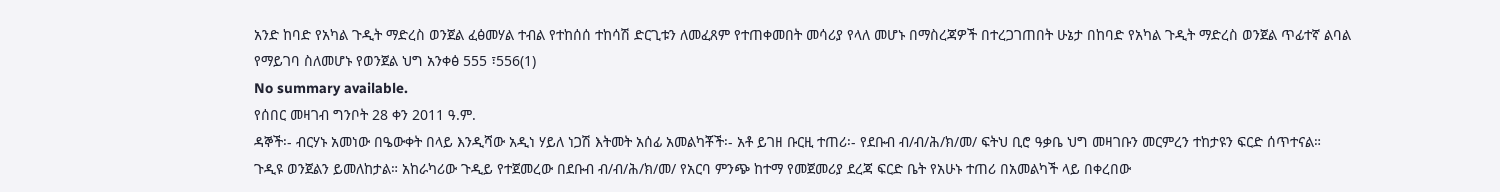አንድ ከባድ የአካል ጉዲት ማድረስ ወንጀል ፈፅመሃል ተብል የተከሰሰ ተከሳሽ ድርጊቱን ለመፈጸም የተጠቀመበት መሳሪያ የላለ መሆኑ በማስረጃዎች በተረጋገጠበት ሁኔታ በከባድ የአካል ጉዲት ማድረስ ወንጀል ጥፊተኛ ልባል የማይገባ ስለመሆኑ የወንጀል ህግ አንቀፅ 555 ፣556(1)
No summary available.
የሰበር መዛገብ ግንቦት 28 ቀን 2011 ዓ.ም.
ዳኞች፡- ብርሃኑ አመነው በዔውቀት በላይ እንዲሻው አዲነ ሃይለ ነጋሽ እትመት አሰፊ አመልካቾች፡- አቶ ይገዘ ቡርዚ ተጠሪ፡- የደቡብ ብ/ብ/ሕ/ክ/መ/ ፍትህ ቢሮ ዓቃቤ ህግ መዛገቡን መርምረን ተከታዩን ፍርድ ሰጥተናል።
ጉዲዩ ወንጀልን ይመለከታል። አከራካሪው ጉዲይ የተጀመረው በደቡብ ብ/ብ/ሕ/ክ/መ/ የአርባ ምንጭ ከተማ የመጀመሪያ ደረጃ ፍርድ ቤት የአሁኑ ተጠሪ በአመልካች ላይ በቀረበው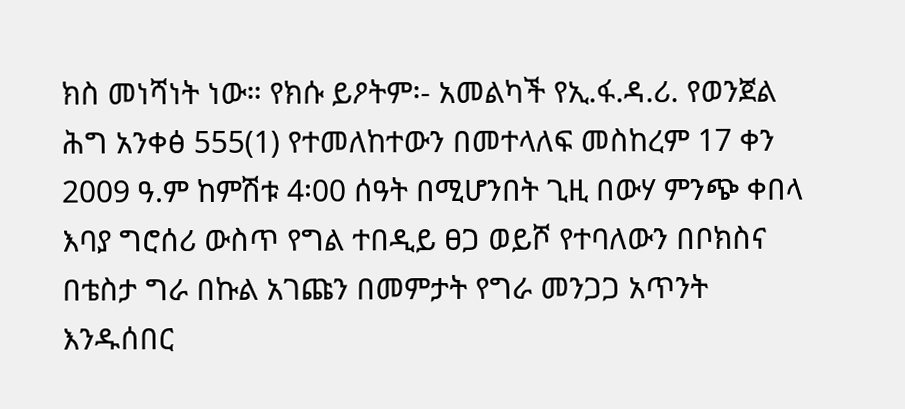ክስ መነሻነት ነው። የክሱ ይዖትም፡- አመልካች የኢ.ፋ.ዳ.ሪ. የወንጀል ሕግ አንቀፅ 555(1) የተመለከተውን በመተላለፍ መስከረም 17 ቀን 2009 ዓ.ም ከምሽቱ 4፡00 ሰዓት በሚሆንበት ጊዚ በውሃ ምንጭ ቀበላ እባያ ግሮሰሪ ውስጥ የግል ተበዲይ ፀጋ ወይሾ የተባለውን በቦክስና በቴስታ ግራ በኩል አገጩን በመምታት የግራ መንጋጋ አጥንት እንዱሰበር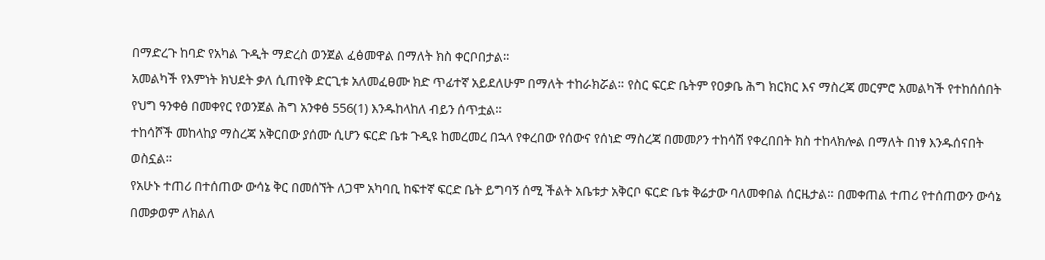በማድረጉ ከባድ የአካል ጉዲት ማድረስ ወንጀል ፈፅመዋል በማለት ክስ ቀርቦበታል።
አመልካች የእምነት ክህደት ቃለ ሲጠየቅ ድርጊቱ አለመፈፀሙ ክድ ጥፊተኛ አይደለሁም በማለት ተከራክሯል። የስር ፍርድ ቤትም የዐቃቤ ሕግ ክርክር እና ማስረጃ መርምሮ አመልካች የተከሰሰበት የህግ ዓንቀፅ በመቀየር የወንጀል ሕግ አንቀፅ 556(1) እንዱከላከለ ብይን ሰጥቷል።
ተከሳሾች መከላከያ ማስረጃ አቅርበው ያሰሙ ሲሆን ፍርድ ቤቱ ጉዲዩ ከመረመረ በኋላ የቀረበው የሰውና የሰነድ ማስረጃ በመመዖን ተከሳሽ የቀረበበት ክስ ተከላክሎል በማለት በነፃ እንዱሰናበት ወስኗል።
የአሁኑ ተጠሪ በተሰጠው ውሳኔ ቅር በመሰኘት ለጋሞ አካባቢ ከፍተኛ ፍርድ ቤት ይግባኝ ሰሚ ችልት አቤቱታ አቅርቦ ፍርድ ቤቱ ቅሬታው ባለመቀበል ሰርዜታል። በመቀጠል ተጠሪ የተሰጠውን ውሳኔ በመቃወም ለክልለ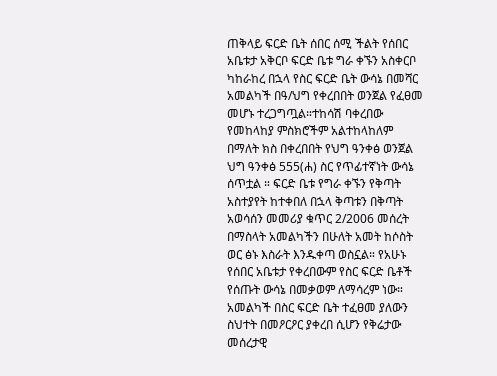ጠቅላይ ፍርድ ቤት ሰበር ሰሚ ችልት የሰበር አቤቱታ አቅርቦ ፍርድ ቤቱ ግራ ቀኙን አስቀርቦ ካከራከረ በኋላ የስር ፍርድ ቤት ውሳኔ በመሻር አመልካች በዓ/ህግ የቀረበበት ወንጀል የፈፀመ መሆኑ ተረጋግጧል።ተከሳሽ ባቀረበው የመከላከያ ምስክሮችም አልተከላከለም በማለት ክስ በቀረበበት የህግ ዓንቀፅ ወንጀል ህግ ዓንቀፅ 555(ሐ) ስር የጥፊተኛነት ውሳኔ ሰጥቷል ። ፍርድ ቤቱ የግራ ቀኙን የቅጣት አስተያየት ከተቀበለ በኋላ ቅጣቱን በቅጣት አወሳሰን መመሪያ ቁጥር 2/2006 መሰረት በማስላት አመልካችን በሁለት አመት ከሶስት ወር ፅኑ እስራት እንዱቀጣ ወስኗል። የአሁኑ የሰበር አቤቱታ የቀረበውም የስር ፍርድ ቤቶች የሰጡት ውሳኔ በመቃወም ለማሳረም ነው።
አመልካች በስር ፍርድ ቤት ተፈፀመ ያለውን ስህተት በመዖርዖር ያቀረበ ሲሆን የቅሬታው መሰረታዊ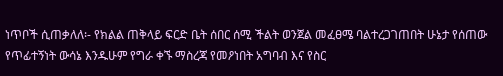ነጥቦች ሲጠቃለለ፡- የክልል ጠቅላይ ፍርድ ቤት ሰበር ሰሚ ችልት ወንጀል መፈፀሜ ባልተረጋገጠበት ሁኔታ የሰጠው የጥፊተኝነት ውሳኔ እንዱሁም የግራ ቀኙ ማስረጃ የመዖነበት አግባብ እና የስር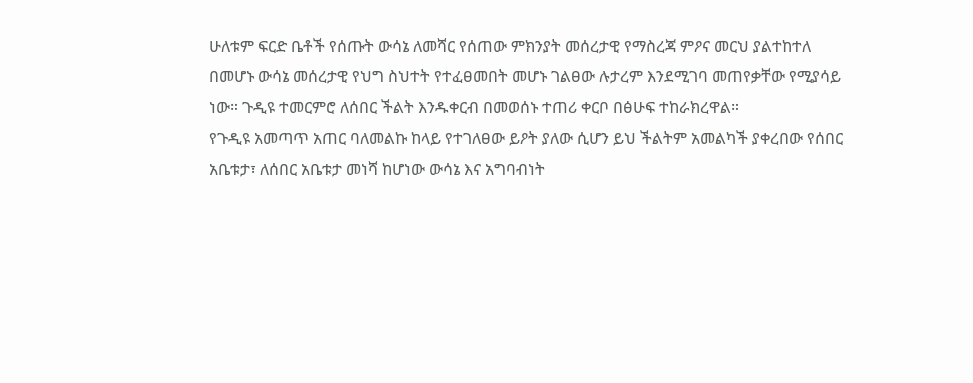ሁለቱም ፍርድ ቤቶች የሰጡት ውሳኔ ለመሻር የሰጠው ምክንያት መሰረታዊ የማስረጃ ምዖና መርህ ያልተከተለ በመሆኑ ውሳኔ መሰረታዊ የህግ ስህተት የተፈፀመበት መሆኑ ገልፀው ሉታረም እንደሚገባ መጠየቃቸው የሚያሳይ ነው። ጉዲዩ ተመርምሮ ለሰበር ችልት እንዱቀርብ በመወሰኑ ተጠሪ ቀርቦ በፅሁፍ ተከራክረዋል።
የጉዲዩ አመጣጥ አጠር ባለመልኩ ከላይ የተገለፀው ይዖት ያለው ሲሆን ይህ ችልትም አመልካች ያቀረበው የሰበር አቤቱታ፣ ለሰበር አቤቱታ መነሻ ከሆነው ውሳኔ እና አግባብነት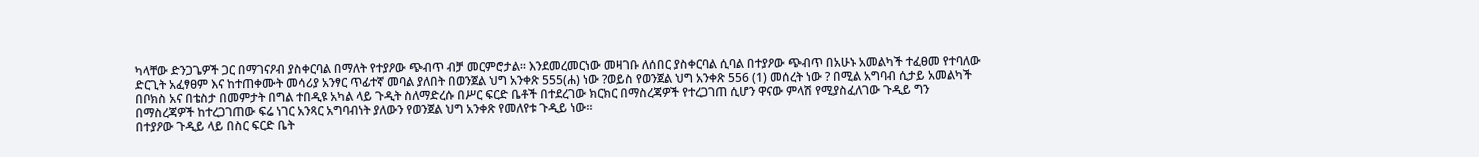ካላቸው ድንጋጌዎች ጋር በማገናዖብ ያስቀርባል በማለት የተያዖው ጭብጥ ብቻ መርምሮታል። እንደመረመርነው መዛገቡ ለሰበር ያስቀርባል ሲባል በተያዖው ጭብጥ በአሁኑ አመልካች ተፈፀመ የተባለው ድርጊት አፈፃፀም እና ከተጠቀሙት መሳሪያ አንፃር ጥፊተኛ መባል ያለበት በወንጀል ህግ አንቀጽ 555(ሐ) ነው ?ወይስ የወንጀል ህግ አንቀጽ 556 (1) መሰረት ነው ? በሚል አግባብ ሲታይ አመልካች በቦክስ አና በቴስታ በመምታት በግል ተበዲዩ አካል ላይ ጉዲት ስለማድረሱ በሥር ፍርድ ቤቶች በተደረገው ክርክር በማስረጃዎች የተረጋገጠ ሲሆን ዋናው ምላሽ የሚያስፈለገው ጉዲይ ግን በማስረጃዎች ከተረጋገጠው ፍሬ ነገር አንጻር አግባብነት ያለውን የወንጀል ህግ አንቀጽ የመለየቱ ጉዲይ ነው።
በተያዖው ጉዲይ ላይ በስር ፍርድ ቤት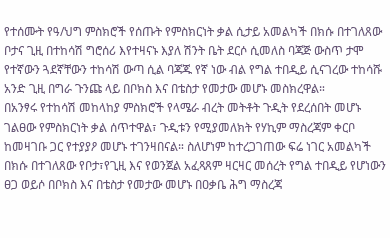የተሰሙት የዓ/ህግ ምስክሮች የሰጡት የምስክርነት ቃል ሲታይ አመልካች በክሱ በተገለጸው ቦታና ጊዚ በተከሳሽ ግሮሰሪ እየተዛናኑ እያለ ሽንት ቤት ደርሶ ሲመለስ ባጃጅ ውስጥ ታሞ የተኛውን ጓደኛቸውን ተከሳሽ ውጣ ሲል ባጃጁ የኛ ነው ብል የግል ተበዲይ ሲናገረው ተከሳሹ አንድ ጊዚ በግራ ጉንጩ ላይ በቦክስ እና በቴስታ የመታው መሆኑ መስክረዋል።
በአንፃሩ የተከሳሽ መከላከያ ምስክሮች የላሜራ ብረት መትቶት ጉዲት የደረሰበት መሆኑ ገልፀው የምስክርነት ቃል ሰጥተዋል፣ ጉዲቱን የሚያመለክት የሃኪም ማስረጃም ቀርቦ ከመዛገቡ ጋር የተያያዖ መሆኑ ተገንዛበናል። ስለሆነም ከተረጋገጠው ፍሬ ነገር አመልካች በክሱ በተገለጸው የቦታ፣የጊዚ እና የወንጀል አፈጻጸም ዛርዛር መሰረት የግል ተበዲይ የሆነውን ፀጋ ወይሶ በቦክስ እና በቴስታ የመታው መሆኑ በዐቃቤ ሕግ ማስረጃ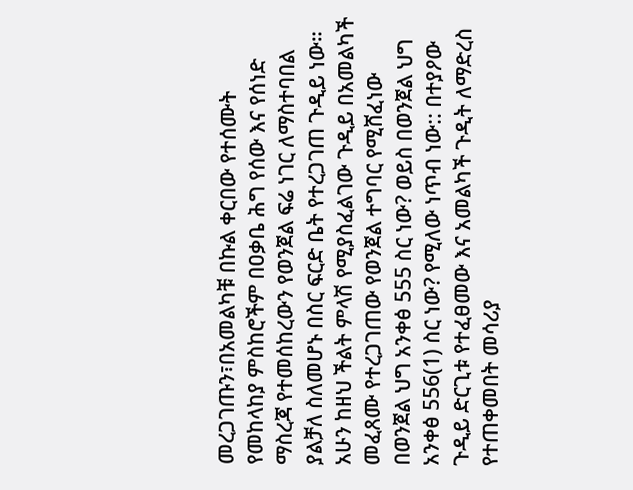መረጋገጡን፣በአመልካቹ በኩል ቀርበው የተሰሙት የመከላከያ ምስከሮችም በዐቃቤ ሕግ የሰው እና የሰነድ ማስረጃ የተመሰከረውን የወንጀል ፍሬ ነገር ለማስተባበል ያልቻለ ስለመሆኑ በስር ፍርድ ቤት የተረጋገጠ ጉዲይ ነው።
አሁን ከዘህ ችልት ምላሽ የሚያስፈልገው ጉዲይ በአመልካች መፈጸሙ የተረጋገጠው የወንጀል ተግባር የሚሸፈነው በወንጀል ህግ አንቀፅ 555 ስር ነው? ወይስ በወንጀል ህግ አንቀፅ 556(1) ስር ነው? የሚለው ነጥብ ነው:: በተያዖው ጉዲይ ድርጊቱ የተፈፀመው እና አመልካች ጉዲት ለማድረስ የተጠቀመበት መሳሪያ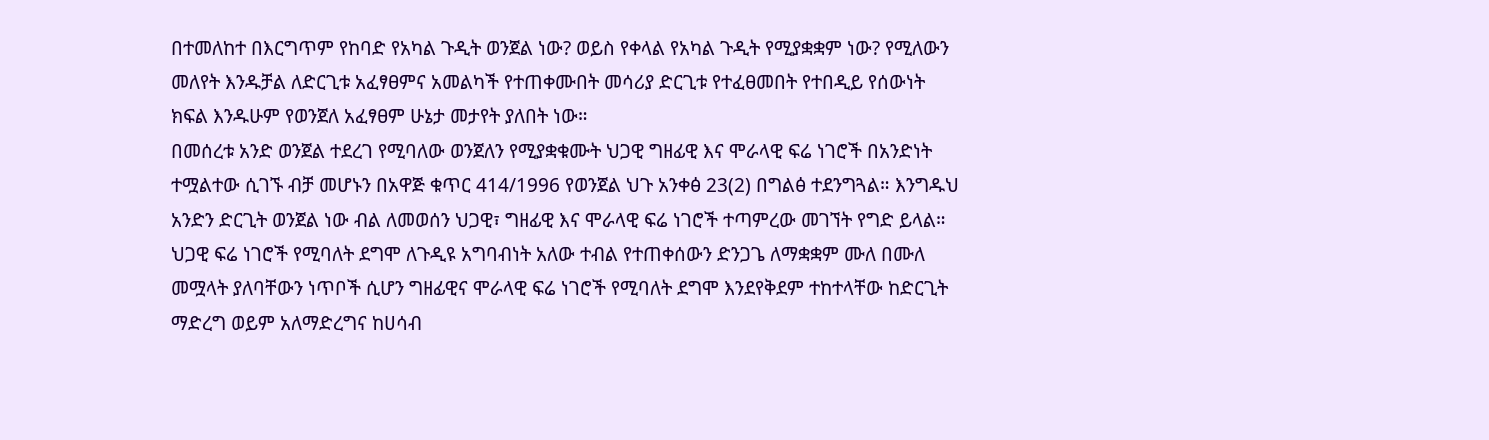በተመለከተ በእርግጥም የከባድ የአካል ጉዲት ወንጀል ነው? ወይስ የቀላል የአካል ጉዲት የሚያቋቋም ነው? የሚለውን መለየት እንዱቻል ለድርጊቱ አፈፃፀምና አመልካች የተጠቀሙበት መሳሪያ ድርጊቱ የተፈፀመበት የተበዲይ የሰውነት ክፍል እንዱሁም የወንጀለ አፈፃፀም ሁኔታ መታየት ያለበት ነው።
በመሰረቱ አንድ ወንጀል ተደረገ የሚባለው ወንጀለን የሚያቋቁሙት ህጋዊ ግዘፊዊ እና ሞራላዊ ፍሬ ነገሮች በአንድነት ተሟልተው ሲገኙ ብቻ መሆኑን በአዋጅ ቁጥር 414/1996 የወንጀል ህጉ አንቀፅ 23(2) በግልፅ ተደንግጓል። እንግዱህ አንድን ድርጊት ወንጀል ነው ብል ለመወሰን ህጋዊ፣ ግዘፊዊ እና ሞራላዊ ፍሬ ነገሮች ተጣምረው መገኘት የግድ ይላል። ህጋዊ ፍሬ ነገሮች የሚባለት ደግሞ ለጉዲዩ አግባብነት አለው ተብል የተጠቀሰውን ድንጋጌ ለማቋቋም ሙለ በሙለ መሟላት ያለባቸውን ነጥቦች ሲሆን ግዘፊዊና ሞራላዊ ፍሬ ነገሮች የሚባለት ደግሞ እንደየቅደም ተከተላቸው ከድርጊት ማድረግ ወይም አለማድረግና ከሀሳብ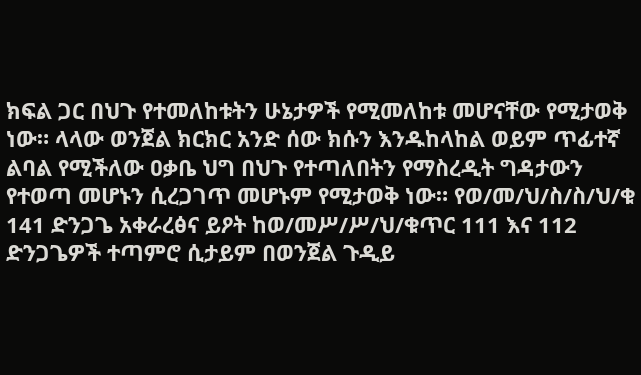ክፍል ጋር በህጉ የተመለከቱትን ሁኔታዎች የሚመለከቱ መሆናቸው የሚታወቅ ነው። ላላው ወንጀል ክርክር አንድ ሰው ክሱን እንዱከላከል ወይም ጥፊተኛ ልባል የሚችለው ዐቃቤ ህግ በህጉ የተጣለበትን የማስረዲት ግዳታውን የተወጣ መሆኑን ሲረጋገጥ መሆኑም የሚታወቅ ነው። የወ/መ/ህ/ስ/ስ/ህ/ቁ 141 ድንጋጌ አቀራረፅና ይዖት ከወ/መሥ/ሥ/ህ/ቁጥር 111 እና 112 ድንጋጌዎች ተጣምሮ ሲታይም በወንጀል ጉዲይ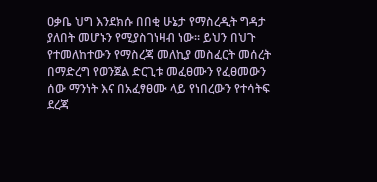ዐቃቤ ህግ እንደክሱ በበቂ ሁኔታ የማስረዲት ግዳታ ያለበት መሆኑን የሚያስገነዛብ ነው። ይህን በህጉ የተመለከተውን የማስረጃ መለኪያ መስፈርት መሰረት በማድረግ የወንጀል ድርጊቱ መፈፀሙን የፈፀመውን ሰው ማንነት እና በአፈፃፀሙ ላይ የነበረውን የተሳትፍ ደረጃ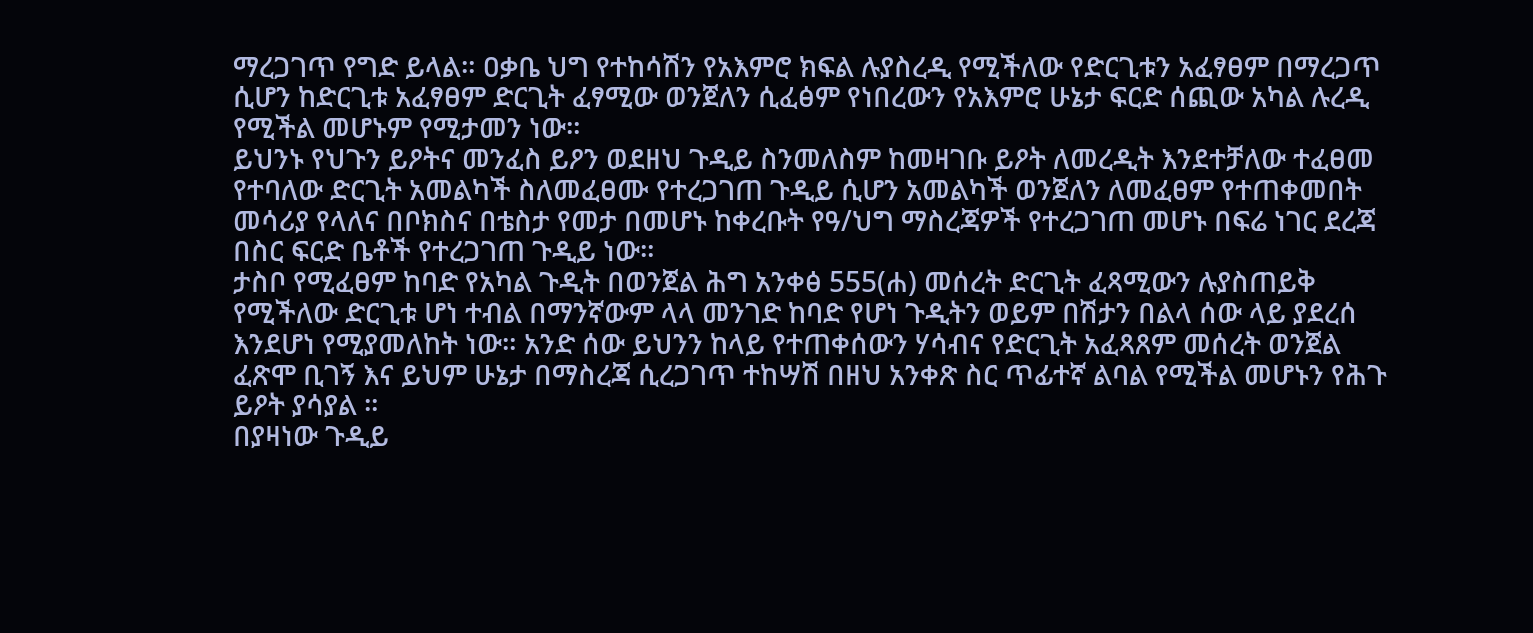ማረጋገጥ የግድ ይላል። ዐቃቤ ህግ የተከሳሽን የአእምሮ ክፍል ሉያስረዲ የሚችለው የድርጊቱን አፈፃፀም በማረጋጥ ሲሆን ከድርጊቱ አፈፃፀም ድርጊት ፈፃሚው ወንጀለን ሲፈፅም የነበረውን የአእምሮ ሁኔታ ፍርድ ሰጪው አካል ሉረዲ የሚችል መሆኑም የሚታመን ነው።
ይህንኑ የህጉን ይዖትና መንፈስ ይዖን ወደዘህ ጉዲይ ስንመለስም ከመዛገቡ ይዖት ለመረዲት እንደተቻለው ተፈፀመ የተባለው ድርጊት አመልካች ስለመፈፀሙ የተረጋገጠ ጉዲይ ሲሆን አመልካች ወንጀለን ለመፈፀም የተጠቀመበት መሳሪያ የላለና በቦክስና በቴስታ የመታ በመሆኑ ከቀረቡት የዓ/ህግ ማስረጃዎች የተረጋገጠ መሆኑ በፍሬ ነገር ደረጃ በስር ፍርድ ቤቶች የተረጋገጠ ጉዲይ ነው።
ታስቦ የሚፈፀም ከባድ የአካል ጉዲት በወንጀል ሕግ አንቀፅ 555(ሐ) መሰረት ድርጊት ፈጻሚውን ሉያስጠይቅ የሚችለው ድርጊቱ ሆነ ተብል በማንኛውም ላላ መንገድ ከባድ የሆነ ጉዲትን ወይም በሽታን በልላ ሰው ላይ ያደረሰ እንደሆነ የሚያመለከት ነው። አንድ ሰው ይህንን ከላይ የተጠቀሰውን ሃሳብና የድርጊት አፈጻጸም መሰረት ወንጀል ፈጽሞ ቢገኝ እና ይህም ሁኔታ በማስረጃ ሲረጋገጥ ተከሣሽ በዘህ አንቀጽ ስር ጥፊተኛ ልባል የሚችል መሆኑን የሕጉ ይዖት ያሳያል ።
በያዛነው ጉዲይ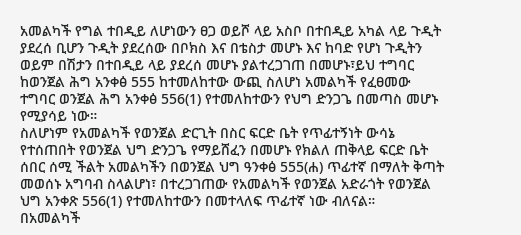አመልካች የግል ተበዲይ ለሆነውን ፀጋ ወይሾ ላይ አስቦ በተበዲይ አካል ላይ ጉዲት ያደረሰ ቢሆን ጉዲት ያደረሰው በቦክስ እና በቴስታ መሆኑ እና ከባድ የሆነ ጉዲትን ወይም በሽታን በተበዲይ ላይ ያደረሰ መሆኑ ያልተረጋገጠ በመሆኑ፣ይህ ተግባር ከወንጀል ሕግ አንቀፅ 555 ከተመለከተው ውጪ ስለሆነ አመልካች የፈፀመው ተግባር ወንጀል ሕግ አንቀፅ 556(1) የተመለከተውን የህግ ድንጋጌ በመጣስ መሆኑ የሚያሳይ ነው።
ስለሆነም የአመልካች የወንጀል ድርጊት በስር ፍርድ ቤት የጥፊተኝነት ውሳኔ የተሰጠበት የወንጀል ህግ ድንጋጌ የማይሸፈን በመሆኑ የክልለ ጠቅላይ ፍርድ ቤት ሰበር ሰሚ ችልት አመልካችን በወንጀል ህግ ዓንቀፅ 555(ሐ) ጥፊተኛ በማለት ቅጣት መወሰኑ አግባብ ስላልሆነ፣ በተረጋገጠው የአመልካች የወንጀል አድራጎት የወንጀል ህግ አንቀጽ 556(1) የተመለከተውን በመተላለፍ ጥፊተኛ ነው ብለናል።
በአመልካች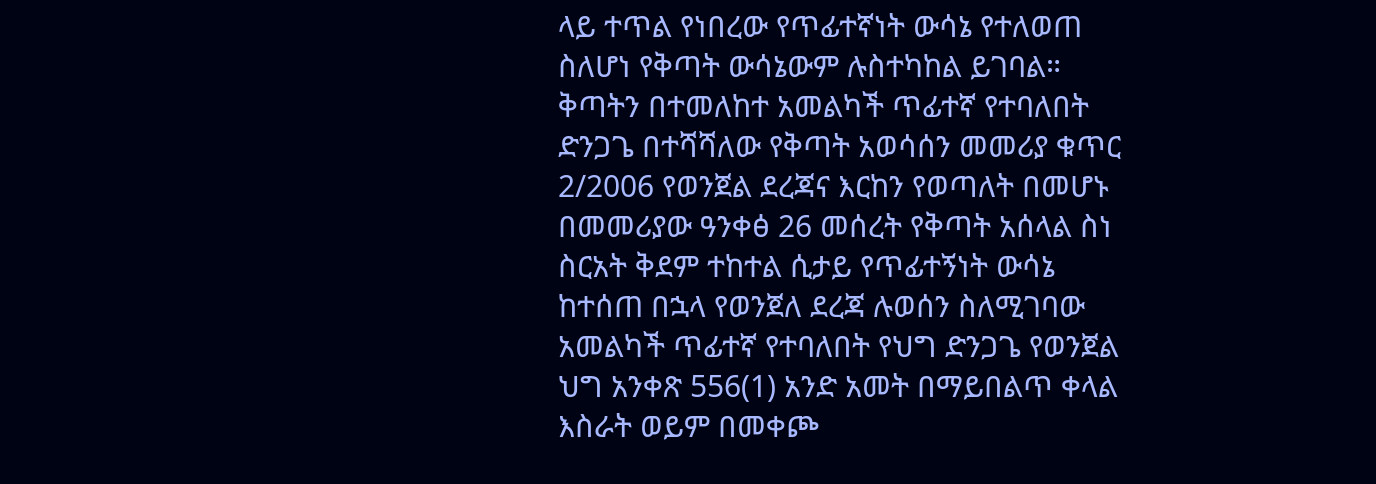ላይ ተጥል የነበረው የጥፊተኛነት ውሳኔ የተለወጠ ስለሆነ የቅጣት ውሳኔውም ሉስተካከል ይገባል። ቅጣትን በተመለከተ አመልካች ጥፊተኛ የተባለበት ድንጋጌ በተሻሻለው የቅጣት አወሳሰን መመሪያ ቁጥር 2/2006 የወንጀል ደረጃና እርከን የወጣለት በመሆኑ በመመሪያው ዓንቀፅ 26 መሰረት የቅጣት አሰላል ስነ ስርአት ቅደም ተከተል ሲታይ የጥፊተኝነት ውሳኔ ከተሰጠ በኋላ የወንጀለ ደረጃ ሉወሰን ስለሚገባው አመልካች ጥፊተኛ የተባለበት የህግ ድንጋጌ የወንጀል ህግ አንቀጽ 556(1) አንድ አመት በማይበልጥ ቀላል እስራት ወይም በመቀጮ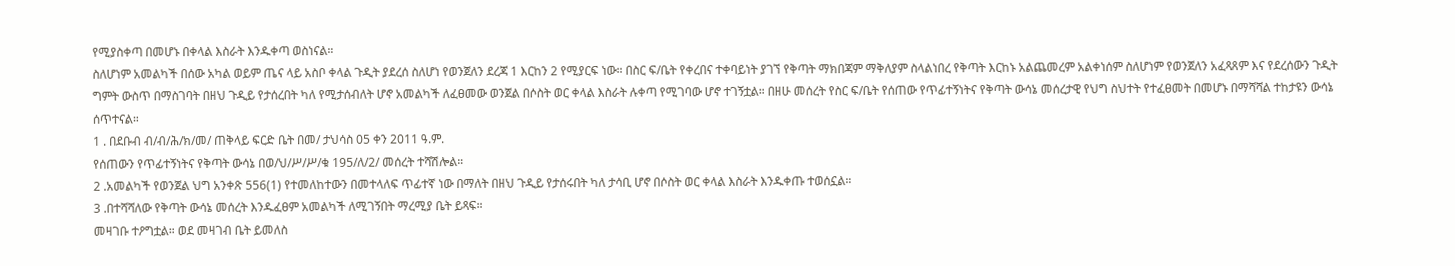የሚያስቀጣ በመሆኑ በቀላል እስራት እንዱቀጣ ወስነናል።
ስለሆነም አመልካች በሰው አካል ወይም ጤና ላይ አስቦ ቀላል ጉዲት ያደረሰ ስለሆነ የወንጀለን ደረጃ 1 እርከን 2 የሚያርፍ ነው። በስር ፍ/ቤት የቀረበና ተቀባይነት ያገኘ የቅጣት ማክበጃም ማቅለያም ስላልነበረ የቅጣት እርከኑ አልጨመረም አልቀነሰም ስለሆነም የወንጀለን አፈጻጸም እና የደረሰውን ጉዲት ግምት ውስጥ በማስገባት በዘህ ጉዲይ የታሰረበት ካለ የሚታሰብለት ሆኖ አመልካች ለፈፀመው ወንጀል በሶስት ወር ቀላል እስራት ሉቀጣ የሚገባው ሆኖ ተገኝቷል። በዘሁ መሰረት የስር ፍ/ቤት የሰጠው የጥፊተኝነትና የቅጣት ውሳኔ መሰረታዊ የህግ ስህተት የተፈፀመት በመሆኑ በማሻሻል ተከታዩን ውሳኔ ሰጥተናል።
1 . በደቡብ ብ/ብ/ሕ/ክ/መ/ ጠቅላይ ፍርድ ቤት በመ/ ታህሳስ 05 ቀን 2011 ዓ.ም.
የሰጠውን የጥፊተኝነትና የቅጣት ውሳኔ በወ/ህ/ሥ/ሥ/ቁ 195/ለ/2/ መሰረት ተሻሽሎል።
2 .አመልካች የወንጀል ህግ አንቀጽ 556(1) የተመለከተውን በመተላለፍ ጥፊተኛ ነው በማለት በዘህ ጉዲይ የታሰሩበት ካለ ታሳቢ ሆኖ በሶስት ወር ቀላል እስራት እንዱቀጡ ተወሰኗል።
3 .በተሻሻለው የቅጣት ውሳኔ መሰረት እንዱፈፀም አመልካች ለሚገኝበት ማረሚያ ቤት ይጻፍ።
መዛገቡ ተዖግቷል። ወደ መዛገብ ቤት ይመለስ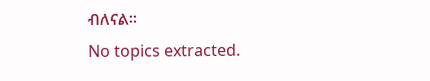ብለናል።
No topics extracted.